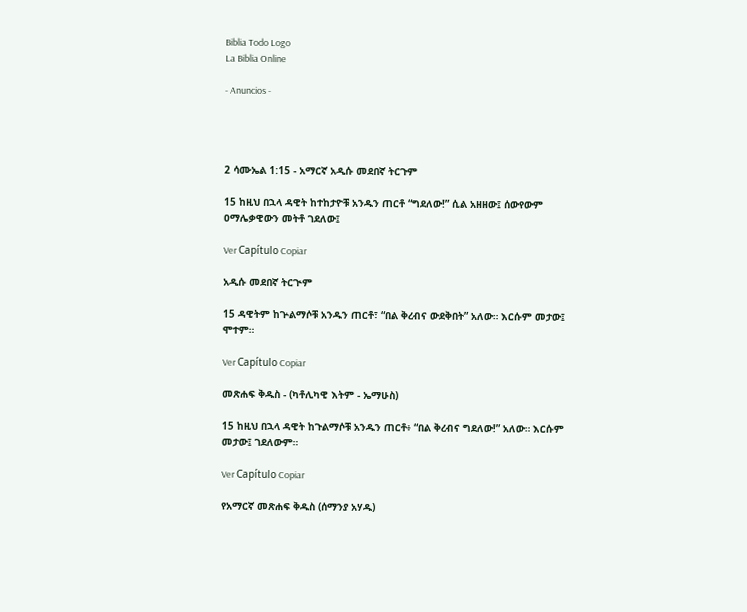Biblia Todo Logo
La Biblia Online

- Anuncios -




2 ሳሙኤል 1:15 - አማርኛ አዲሱ መደበኛ ትርጉም

15 ከዚህ በኋላ ዳዊት ከተከታዮቹ አንዱን ጠርቶ “ግደለው!” ሲል አዘዘው፤ ሰውየውም ዐማሌቃዊውን መትቶ ገደለው፤

Ver Capítulo Copiar

አዲሱ መደበኛ ትርጒም

15 ዳዊትም ከጕልማሶቹ አንዱን ጠርቶ፣ “በል ቅረብና ውደቅበት” አለው። እርሱም መታው፤ ሞተም።

Ver Capítulo Copiar

መጽሐፍ ቅዱስ - (ካቶሊካዊ እትም - ኤማሁስ)

15 ከዚህ በኋላ ዳዊት ከጉልማሶቹ አንዱን ጠርቶ፥ “በል ቅረብና ግደለው!” አለው። እርሱም መታው፤ ገደለውም።

Ver Capítulo Copiar

የአማርኛ መጽሐፍ ቅዱስ (ሰማንያ አሃዱ)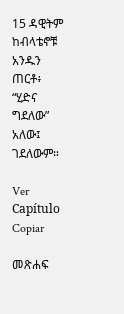15 ዳዊትም ከብላቴኖቹ አንዱን ጠርቶ፥ “ሂድና ግደለው” አለው፤ ገደለውም።

Ver Capítulo Copiar

መጽሐፍ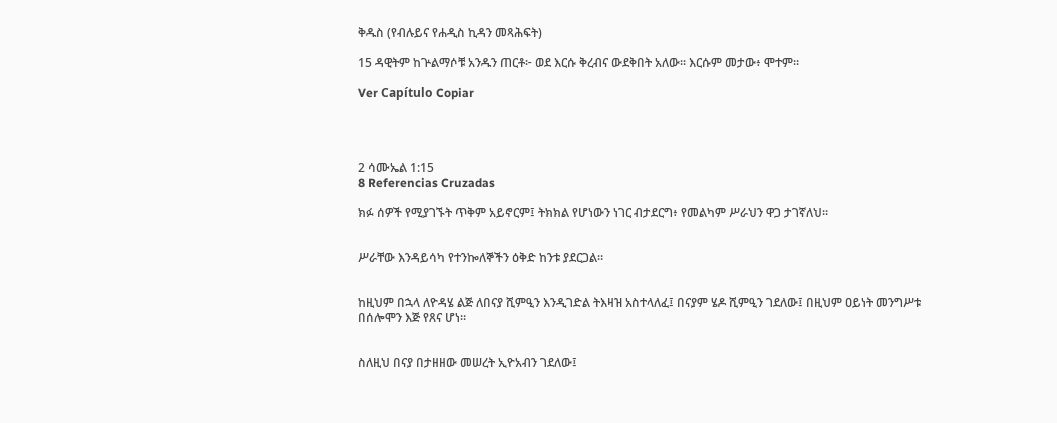ቅዱስ (የብሉይና የሐዲስ ኪዳን መጻሕፍት)

15 ዳዊትም ከጕልማሶቹ አንዱን ጠርቶ፦ ወደ እርሱ ቅረብና ውደቅበት አለው። እርሱም መታው፥ ሞተም።

Ver Capítulo Copiar




2 ሳሙኤል 1:15
8 Referencias Cruzadas

ክፉ ሰዎች የሚያገኙት ጥቅም አይኖርም፤ ትክክል የሆነውን ነገር ብታደርግ፥ የመልካም ሥራህን ዋጋ ታገኛለህ።


ሥራቸው እንዳይሳካ የተንኰለኞችን ዕቅድ ከንቱ ያደርጋል።


ከዚህም በኋላ ለዮዳሄ ልጅ ለበናያ ሺምዒን እንዲገድል ትእዛዝ አስተላለፈ፤ በናያም ሄዶ ሺምዒን ገደለው፤ በዚህም ዐይነት መንግሥቱ በሰሎሞን እጅ የጸና ሆነ።


ስለዚህ በናያ በታዘዘው መሠረት ኢዮአብን ገደለው፤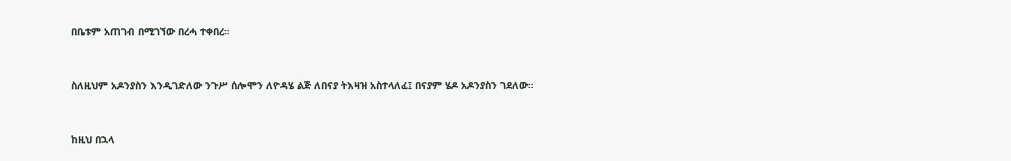በቤቱም አጠገብ በሚገኘው በረሓ ተቀበረ።


ስለዚህም አዶንያስን እንዲገድለው ንጉሥ ሰሎሞን ለዮዳሄ ልጅ ለበናያ ትእዛዝ አስተላለፈ፤ በናያም ሄዶ አዶንያስን ገደለው።


ከዚህ በኋላ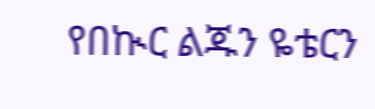የበኲር ልጁን ዬቴርን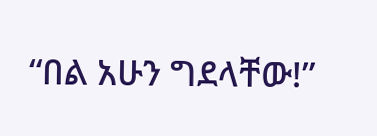“በል አሁን ግደላቸው!”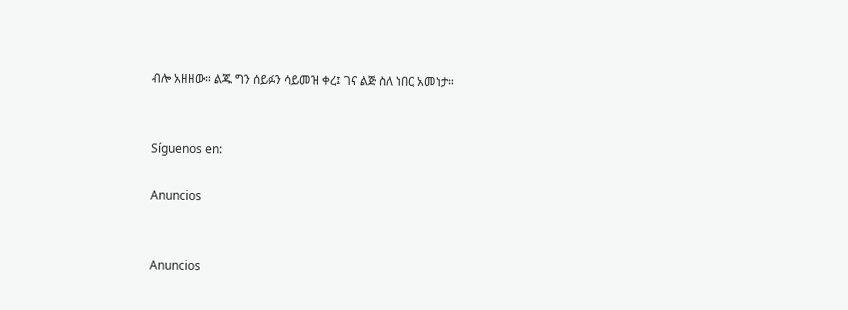ብሎ አዘዘው። ልጁ ግን ሰይፉን ሳይመዝ ቀረ፤ ገና ልጅ ስለ ነበር አመነታ።


Síguenos en:

Anuncios


Anuncios